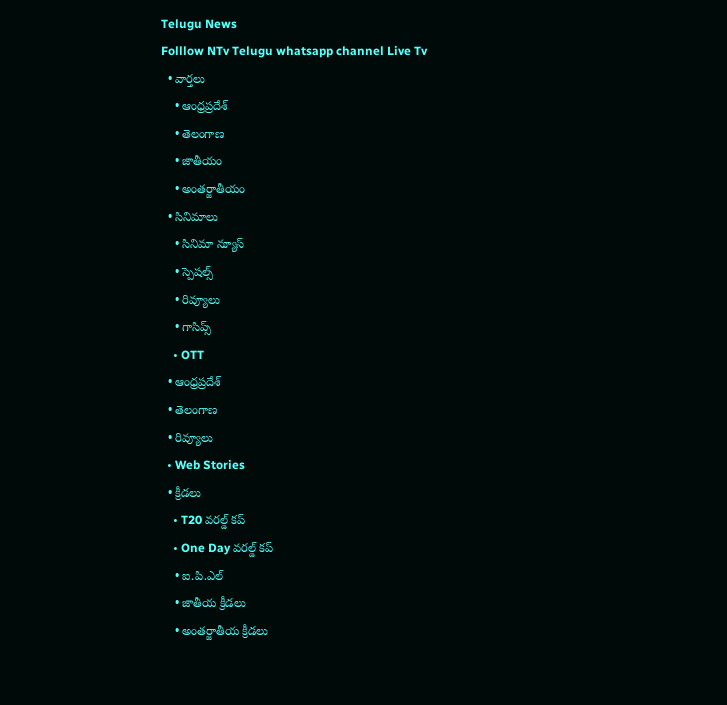Telugu News
Folllow NTv Telugu whatsapp channel Live Tv
  • వార్తలు
    • ఆంధ్రప్రదేశ్
    • తెలంగాణ
    • జాతీయం
    • అంతర్జాతీయం
  • సినిమాలు
    • సినిమా న్యూస్
    • స్పెషల్స్
    • రివ్యూలు
    • గాసిప్స్
    • OTT
  • ఆంధ్రప్రదేశ్
  • తెలంగాణ
  • రివ్యూలు
  • Web Stories
  • క్రీడలు
    • T20 వరల్డ్ కప్
    • One Day వరల్డ్ కప్
    • ఐ.పి.ఎల్
    • జాతీయ క్రీడలు
    • అంతర్జాతీయ క్రీడలు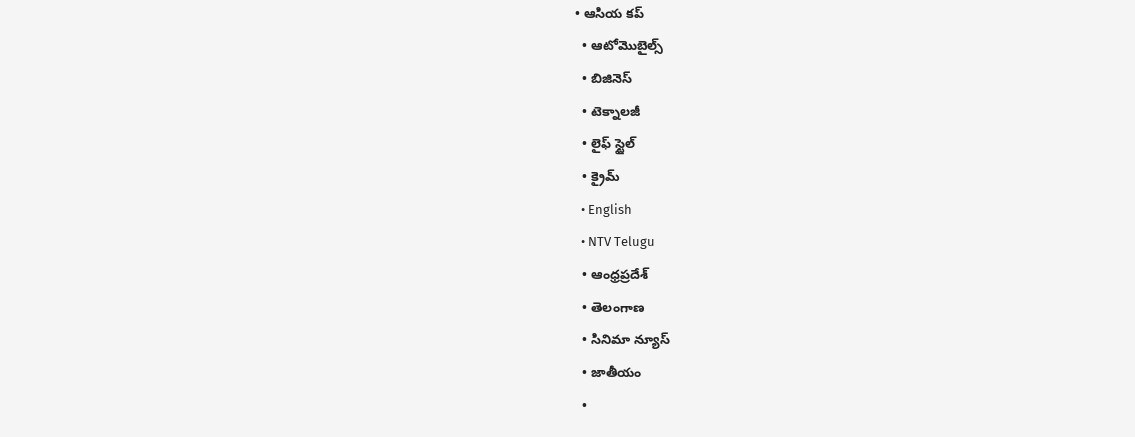• ఆసియ కప్
  • ఆటోమొబైల్స్
  • బిజినెస్‌
  • టెక్నాలజీ
  • లైఫ్ స్టైల్
  • క్రైమ్
  • English
  • NTV Telugu
  • ఆంధ్రప్రదేశ్
  • తెలంగాణ
  • సినిమా న్యూస్
  • జాతీయం
  •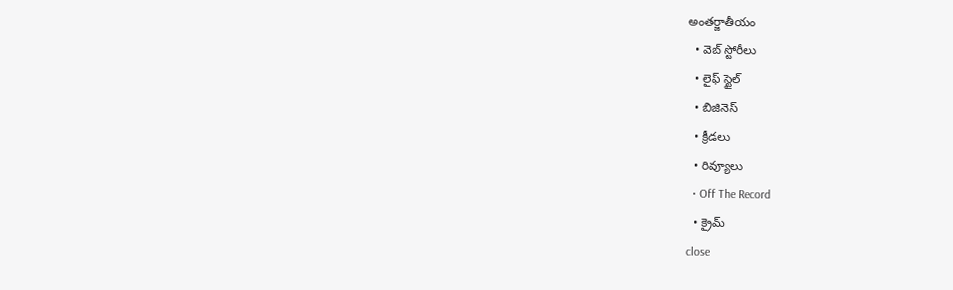అంతర్జాతీయం
  • వెబ్ స్టోరీలు
  • లైఫ్ స్టైల్
  • బిజినెస్‌
  • క్రీడలు
  • రివ్యూలు
  • Off The Record
  • క్రైమ్
close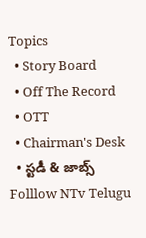Topics
  • Story Board
  • Off The Record
  • OTT
  • Chairman's Desk
  • స్టడీ & జాబ్స్
Folllow NTv Telugu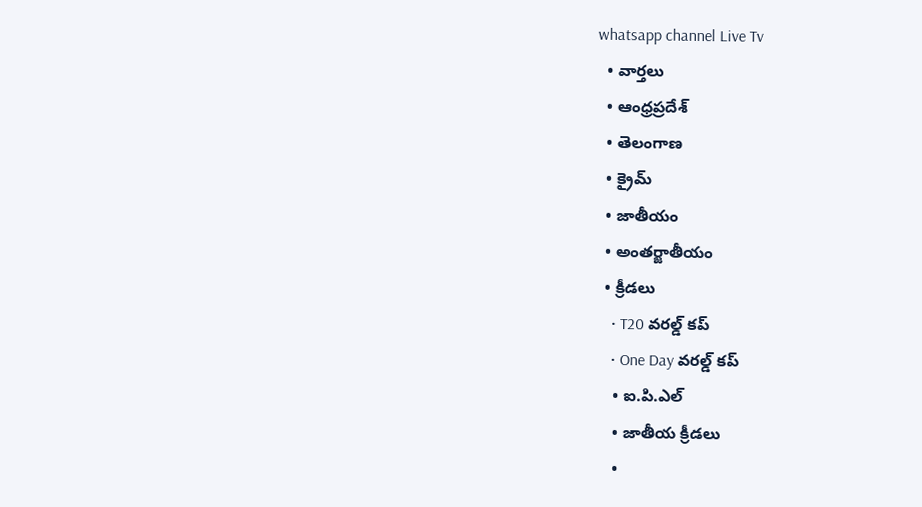whatsapp channel Live Tv
  • వార్తలు
  • ఆంధ్రప్రదేశ్
  • తెలంగాణ
  • క్రైమ్
  • జాతీయం
  • అంతర్జాతీయం
  • క్రీడలు
    • T20 వరల్డ్ కప్
    • One Day వరల్డ్ కప్
    • ఐ.పి.ఎల్
    • జాతీయ క్రీడలు
    •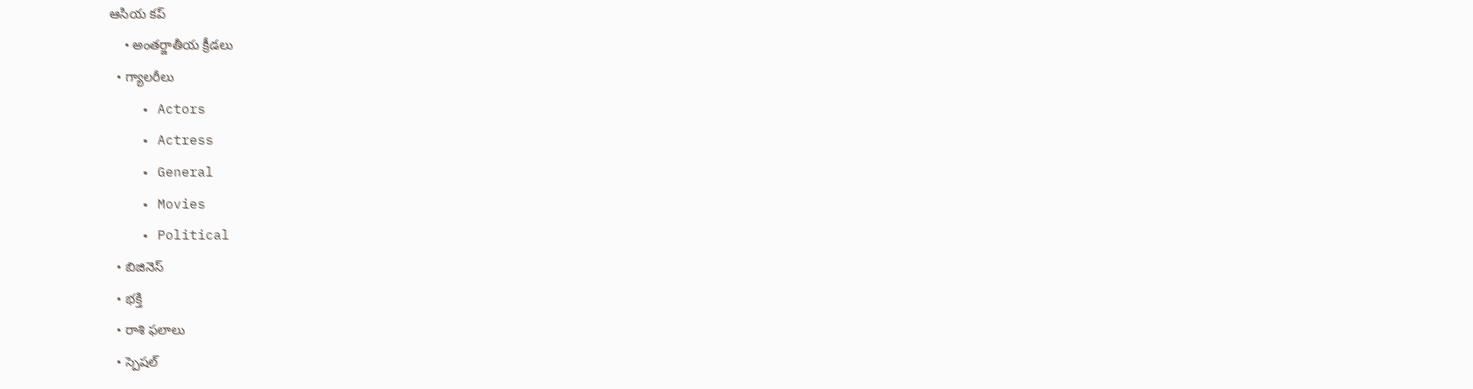ఆసియ కప్
    • అంతర్జాతీయ క్రీడలు
  • గ్యాలరీలు
    • Actors
    • Actress
    • General
    • Movies
    • Political
  • బిజినెస్‌
  • భక్తి
  • రాశి ఫలాలు
  • స్పెషల్‌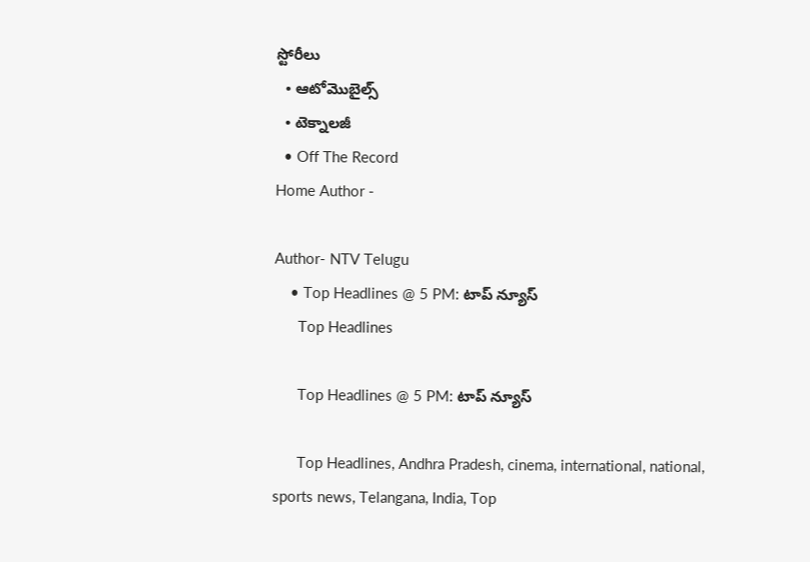స్టోరీలు
  • ఆటోమొబైల్స్
  • టెక్నాలజీ
  • Off The Record
Home Author -

Author- NTV Telugu
    • Top Headlines @ 5 PM: టాప్‌ న్యూస్‌
      Top Headlines

      Top Headlines @ 5 PM: టాప్‌ న్యూస్‌

      Top Headlines, Andhra Pradesh, cinema, international, national, sports news, Telangana, India, Top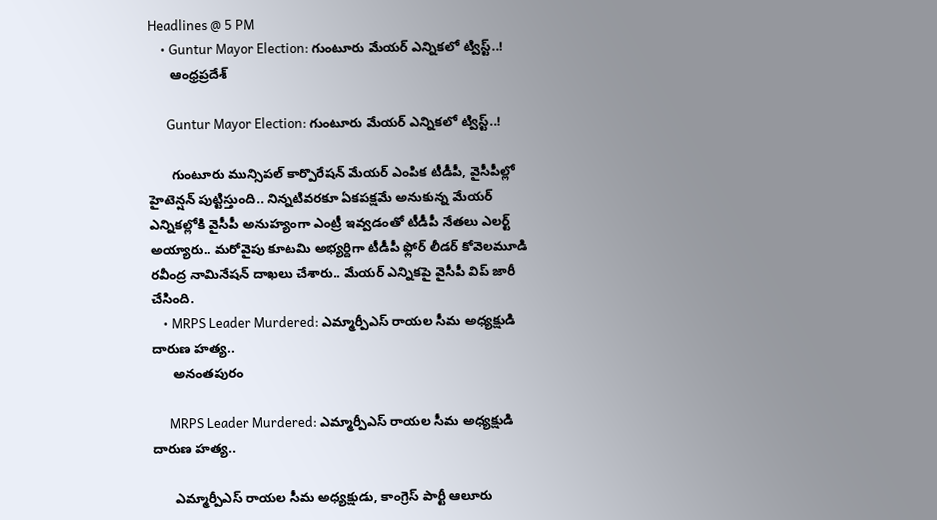Headlines @ 5 PM
    • Guntur Mayor Election: గుంటూరు మేయర్‌ ఎన్నికలో ట్విస్ట్..!
      ఆంధ్రప్రదేశ్

      Guntur Mayor Election: గుంటూరు మేయర్‌ ఎన్నికలో ట్విస్ట్..!

      గుంటూరు మున్సిపల్ కార్పొరేషన్‌ మేయర్ ఎంపిక టీడీపీ, వైసీపీల్లో హైటెన్షన్ పుట్టిస్తుంది.. నిన్నటివరకూ ఏకపక్షమే అనుకున్న మేయర్ ఎన్నికల్లోకి వైసీపీ అనుహ్యంగా ఎంట్రీ ఇవ్వడంతో టీడీపీ నేతలు ఎలర్ట్ అయ్యారు.. మరోవైపు కూటమి అభ్యర్దిగా టీడీపీ ఫ్లోర్ లీడర్ కోవెలమూడి రవీంద్ర నామినేషన్ దాఖలు చేశారు.. మేయర్ ఎన్నికపై వైసీపీ విప్ జారీ చేసింది.
    • MRPS Leader Murdered: ఎమ్మార్పీఎస్ రాయల సీమ అధ్యక్షుడి దారుణ హత్య..
      అనంతపురం

      MRPS Leader Murdered: ఎమ్మార్పీఎస్ రాయల సీమ అధ్యక్షుడి దారుణ హత్య..

      ఎమ్మార్పీఎస్ రాయల సీమ అధ్యక్షుడు, కాంగ్రెస్‌ పార్టీ ఆలూరు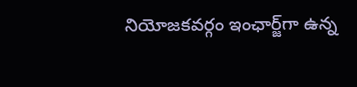నియోజకవర్గం ఇంఛార్జ్‌గా ఉన్న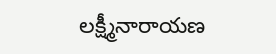లక్ష్మీనారాయణ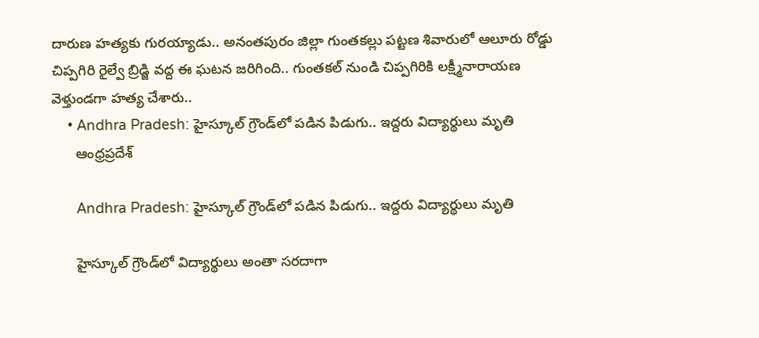దారుణ హత్యకు గురయ్యాడు.. అనంతపురం జిల్లా గుంతకల్లు పట్టణ శివారులో ఆలూరు రోడ్డు చిప్పగిరి రైల్వే బ్రిడ్జి వద్ద ఈ ఘటన జరిగింది.. గుంతకల్ నుండి చిప్పగిరికి లక్ష్మీనారాయణ వెళ్తుండగా హత్య చేశారు..
    • Andhra Pradesh: హైస్కూల్‌ గ్రౌండ్‌లో పడిన పిడుగు.. ఇద్దరు విద్యార్థులు మృతి
      ఆంధ్రప్రదేశ్

      Andhra Pradesh: హైస్కూల్‌ గ్రౌండ్‌లో పడిన పిడుగు.. ఇద్దరు విద్యార్థులు మృతి

      హైస్కూల్‌ గ్రౌండ్‌లో విద్యార్థులు అంతా సరదాగా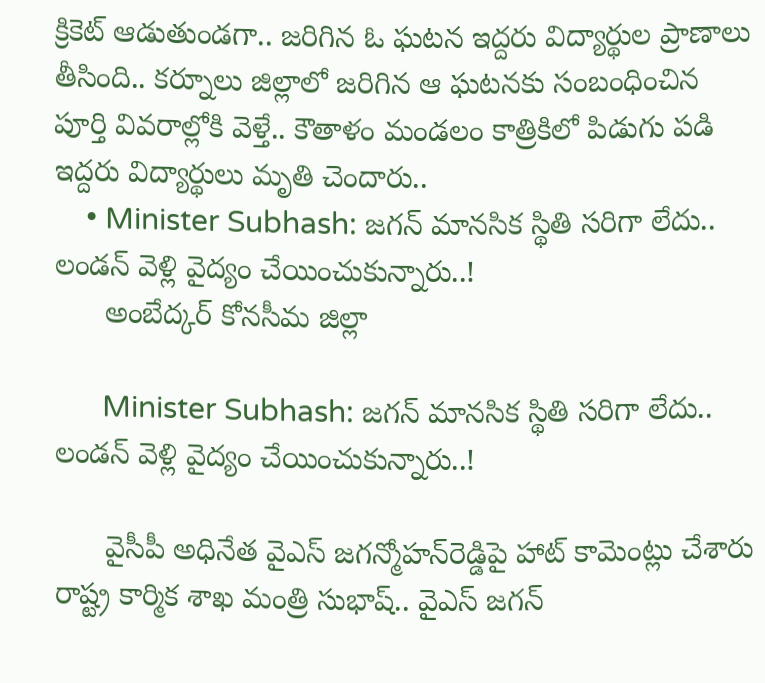క్రికెట్‌ ఆడుతుండగా.. జరిగిన ఓ ఘటన ఇద్దరు విద్యార్థుల ప్రాణాలు తీసింది.. కర్నూలు జిల్లాలో జరిగిన ఆ ఘటనకు సంబంధించిన పూర్తి వివరాల్లోకి వెళ్తే.. కౌతాళం మండలం కాత్రికిలో పిడుగు పడి ఇద్దరు విద్యార్థులు మృతి చెందారు..
    • Minister Subhash: జగన్ మానసిక స్థితి సరిగా లేదు.. లండన్ వెళ్లి వైద్యం చేయించుకున్నారు..!
      అంబేద్కర్ కోనసీమ జిల్లా

      Minister Subhash: జగన్ మానసిక స్థితి సరిగా లేదు.. లండన్ వెళ్లి వైద్యం చేయించుకున్నారు..!

      వైసీపీ అధినేత వైఎస్‌ జగన్మోహన్‌రెడ్డిపై హాట్‌ కామెంట్లు చేశారు రాష్ట్ర కార్మిక శాఖ మంత్రి సుభాష్.. వైఎస్‌ జగన్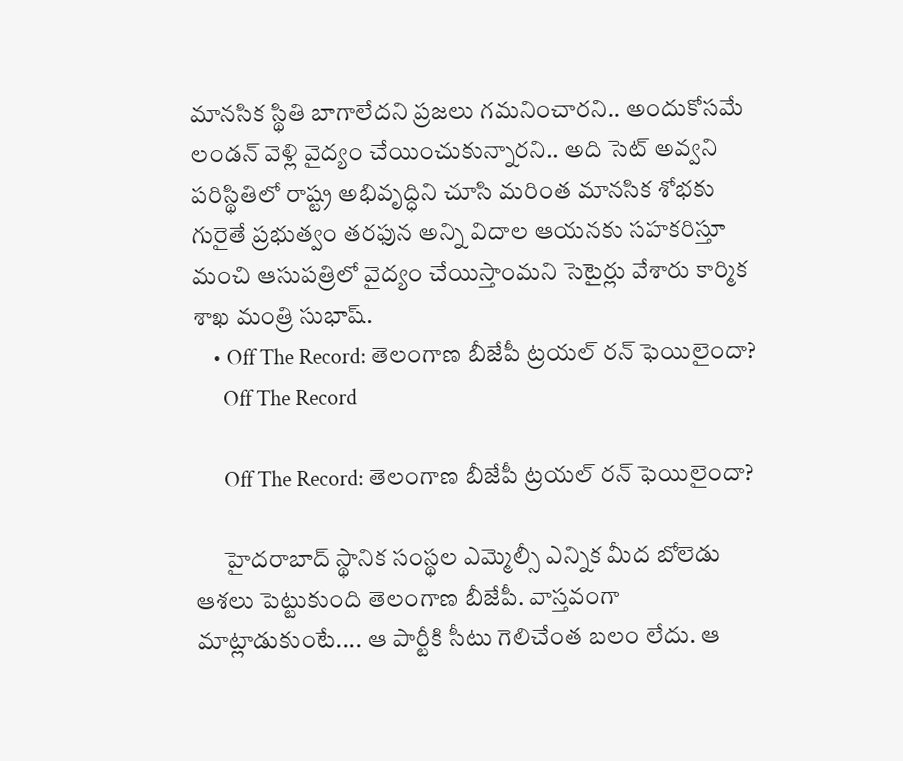మానసిక స్థితి బాగాలేదని ప్రజలు గమనించారని.. అందుకోసమే లండన్ వెళ్లి వైద్యం చేయించుకున్నారని.. అది సెట్ అవ్వని పరిస్థితిలో రాష్ట్ర అభివృద్ధిని చూసి మరింత మానసిక శోభకు గురైతే ప్రభుత్వం తరఫున అన్ని విదాల ఆయనకు సహకరిస్తూ మంచి ఆసుపత్రిలో వైద్యం చేయిస్తాంమని సెటైర్లు వేశారు కార్మిక శాఖ మంత్రి సుభాష్.
    • Off The Record: తెలంగాణ బీజేపీ ట్రయల్‌ రన్‌ ఫెయిలైందా?
      Off The Record

      Off The Record: తెలంగాణ బీజేపీ ట్రయల్‌ రన్‌ ఫెయిలైందా?

      హైదరాబాద్‌ స్థానిక సంస్థల ఎమ్మెల్సీ ఎన్నిక మీద బోలెడు ఆశలు పెట్టుకుంది తెలంగాణ బీజేపీ. వాస్తవంగా మాట్లాడుకుంటే.... ఆ పార్టీకి సీటు గెలిచేంత బలం లేదు. ఆ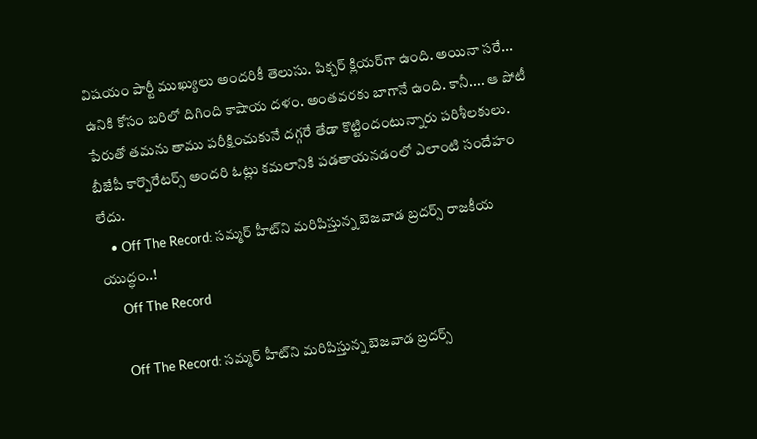విషయం పార్టీ ముఖ్యులు అందరికీ తెలుసు. పిక్చర్‌ క్లియర్‌గా ఉంది. అయినా సరే... ఉనికి కోసం బరిలో దిగింది కాషాయ దళం. అంతవరకు బాగానే ఉంది. కానీ.... ఆ పోటీ పేరుతో తమను తాము పరీక్షించుకునే దగ్గరే తేడా కొట్టిందంటున్నారు పరిశీలకులు. బీజేపీ కార్పొరేటర్స్‌ అందరి ఓట్లు కమలానికి పడతాయనడంలో ఎలాంటి సందేహం లేదు.
    • Off The Record: సమ్మర్ హీట్‌ని మరిపిస్తున్న బెజవాడ బ్రదర్స్ రాజకీయ యుద్ధం..!
      Off The Record

      Off The Record: సమ్మర్ హీట్‌ని మరిపిస్తున్న బెజవాడ బ్రదర్స్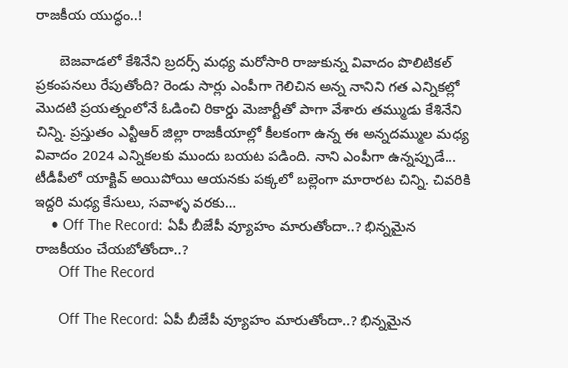రాజకీయ యుద్ధం..!

      బెజవాడలో కేశినేని బ్రదర్స్ మధ్య మరోసారి రాజుకున్న వివాదం పొలిటికల్ ప్రకంపనలు రేపుతోంది? రెండు సార్లు ఎంపీగా గెలిచిన అన్న నానిని గత ఎన్నికల్లో మొదటి ప్రయత్నంలోనే ఓడించి రికార్డు మెజార్టీతో పాగా వేశారు తమ్ముడు కేశినేని చిన్ని. ప్రస్తుతం ఎన్టీఆర్ జిల్లా రాజకీయాల్లో కీలకంగా ఉన్న ఈ అన్నదమ్ముల మధ్య వివాదం 2024 ఎన్నికలకు ముందు బయట పడింది. నాని ఎంపీగా ఉన్నప్పుడే... టీడీపీలో యాక్టివ్‌ అయిపోయి ఆయనకు పక్కలో బల్లెంగా మారారట చిన్ని. చివరికి ఇద్దరి మధ్య కేసులు, సవాళ్ళ వరకు…
    • Off The Record: ఏపీ బీజేపీ వ్యూహం మారుతోందా..? భిన్నమైన రాజకీయం చేయబోతోందా..?
      Off The Record

      Off The Record: ఏపీ బీజేపీ వ్యూహం మారుతోందా..? భిన్నమైన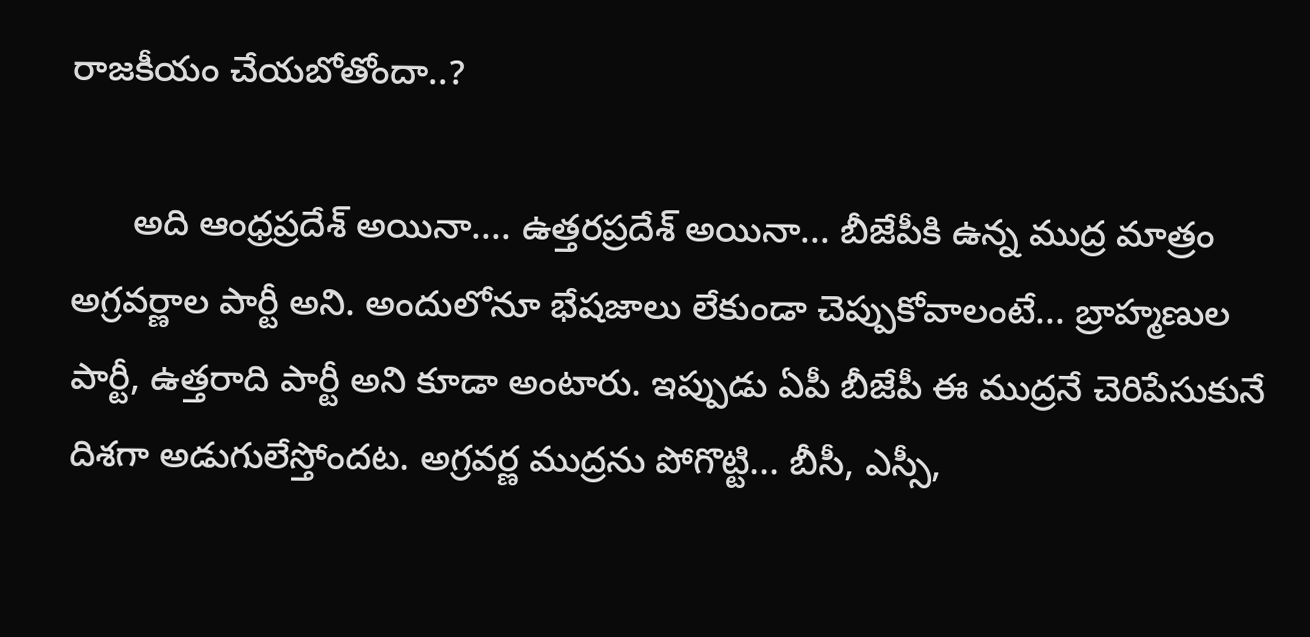రాజకీయం చేయబోతోందా..?

      అది ఆంధ్రప్రదేశ్‌ అయినా.... ఉత్తరప్రదేశ్‌ అయినా... బీజేపీకి ఉన్న ముద్ర మాత్రం అగ్రవర్ణాల పార్టీ అని. అందులోనూ భేషజాలు లేకుండా చెప్పుకోవాలంటే... బ్రాహ్మణుల పార్టీ, ఉత్తరాది పార్టీ అని కూడా అంటారు. ఇప్పుడు ఏపీ బీజేపీ ఈ ముద్రనే చెరిపేసుకునే దిశగా అడుగులేస్తోందట. అగ్రవర్ణ ముద్రను పోగొట్టి... బీసీ, ఎస్సీ,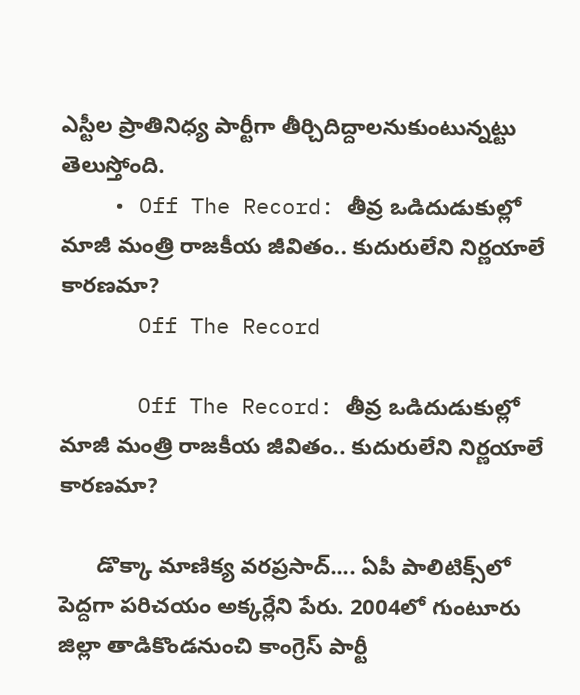ఎస్టీల ప్రాతినిధ్య పార్టీగా తీర్చిదిద్దాలనుకుంటున్నట్టు తెలుస్తోంది.
    • Off The Record: తీవ్ర ఒడిదుడుకుల్లో మాజీ మంత్రి రాజకీయ జీవితం.. కుదురులేని నిర్ణయాలే కారణమా?
      Off The Record

      Off The Record: తీవ్ర ఒడిదుడుకుల్లో మాజీ మంత్రి రాజకీయ జీవితం.. కుదురులేని నిర్ణయాలే కారణమా?

      డొక్కా మాణిక్య వరప్రసాద్.... ఏపీ పాలిటిక్స్‌లో పెద్దగా పరిచయం అక్కర్లేని పేరు. 2004లో గుంటూరు జిల్లా తాడికొండనుంచి కాంగ్రెస్ పార్టీ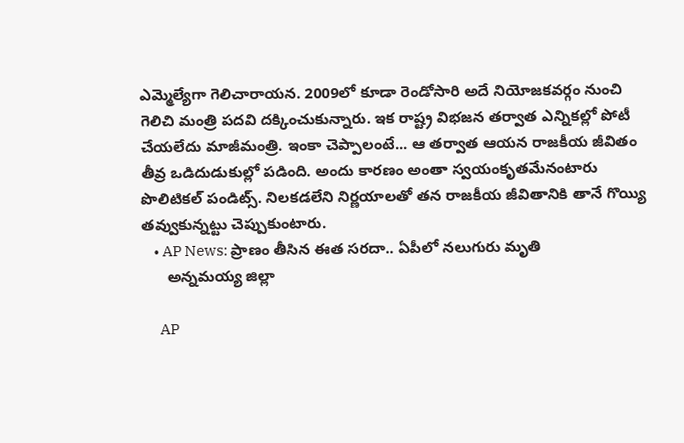ఎమ్మెల్యేగా గెలిచారాయన. 2009లో కూడా రెండోసారి అదే నియోజకవర్గం నుంచి గెలిచి మంత్రి పదవి దక్కించుకున్నారు. ఇక రాష్ట్ర విభజన తర్వాత ఎన్నికల్లో పోటీ చేయలేదు మాజీమంత్రి. ఇంకా చెప్పాలంటే... ఆ తర్వాత ఆయన రాజకీయ జీవితం తీవ్ర ఒడిదుడుకుల్లో పడింది. అందు కారణం అంతా స్వయంకృతమేనంటారు పొలిటికల్‌ పండిట్స్‌. నిలకడలేని నిర్ణయాలతో తన రాజకీయ జీవితానికి తానే గొయ్యి తవ్వుకున్నట్టు చెప్పుకుంటారు.
    • AP News: ప్రాణం తీసిన ఈత సరదా‌‌‌‌.. ఏపీలో నలుగురు మృతి
      అన్నమయ్య జిల్లా

      AP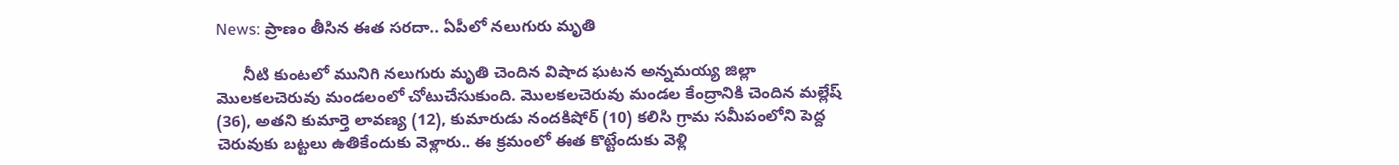News: ప్రాణం తీసిన ఈత సరదా‌‌‌‌.. ఏపీలో నలుగురు మృతి

      నీటి కుంటలో మునిగి నలుగురు మృతి చెందిన విషాద ఘటన అన్నమయ్య జిల్లా మొలకలచెరువు మండలంలో చోటుచేసుకుంది. మొలకలచెరువు మండల కేంద్రానికి చెందిన మల్లేష్ (36), అతని కుమార్తె లావణ్య (12), కుమారుడు నందకిషోర్ (10) కలిసి గ్రామ సమీపంలోని పెద్ద చెరువుకు బట్టలు ఉతికేందుకు వెళ్లారు.. ఈ క్రమంలో ఈత కొట్టేందుకు వెళ్లి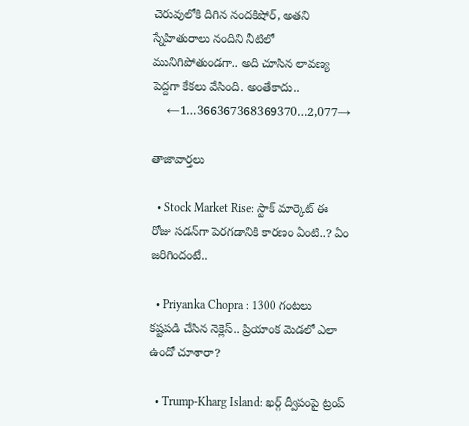చెరువులోకి దిగిన నందకిషోర్, అతని స్నేహితురాలు నందిని నీటిలో మునిగిపోతుండగా.. అది చూసిన లావణ్య పెద్దగా కేకలు వేసింది. అంతేకాదు..
    ←1…366367368369370…2,077→

తాజావార్తలు

  • Stock Market Rise: స్టాక్ మార్కెట్ ఈ రోజు సడన్‌గా పెరగడానికి కారణం ఏంటి..? ఏం జరిగిందంటే..

  • Priyanka Chopra : 1300 గంటలు కష్టపడి చేసిన నెక్లెస్.. ప్రియాంక మెడలో ఎలా ఉందో చూశారా?

  • Trump-Kharg Island: ఖర్గ్ ద్వీపంపై ట్రంప్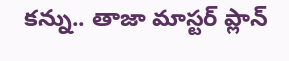కన్ను.. తాజా మాస్టర్ ప్లాన్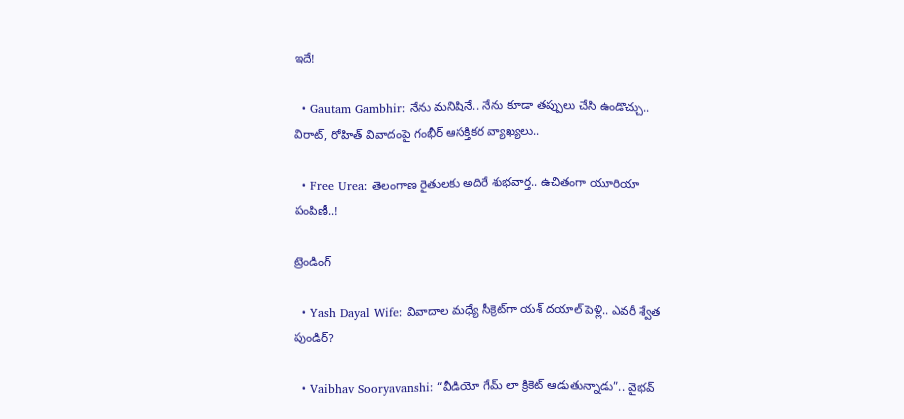ఇదే!

  • Gautam Gambhir: నేను మనిషినే.. నేను కూడా తప్పులు చేసి ఉండొచ్చు.. విరాట్‌, రోహిత్‌ వివాదంపై గంభీర్‌ ఆసక్తికర వ్యాఖ్యలు..

  • Free Urea: తెలంగాణ రైతులకు అదిరే శుభవార్త.. ఉచితంగా యూరియా పంపిణీ..!

ట్రెండింగ్‌

  • Yash Dayal Wife: వివాదాల మధ్యే సీక్రెట్‌గా యశ్ దయాల్ పెళ్లి.. ఎవరీ శ్వేత పుండిర్?

  • Vaibhav Sooryavanshi: “వీడియో గేమ్ లా క్రికెట్ ఆడుతున్నాడు”.. వైభవ్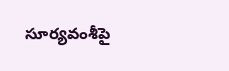సూర్యవంశీపై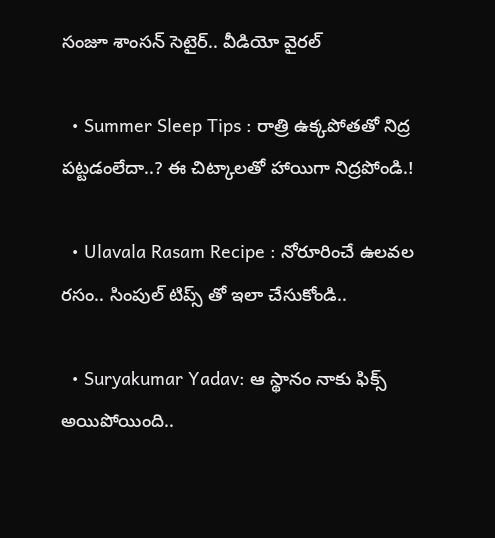సంజూ శాంసన్ సెటైర్.. వీడియో వైరల్

  • Summer Sleep Tips : రాత్రి ఉక్కపోతతో నిద్ర పట్టడంలేదా..? ఈ చిట్కాలతో హాయిగా నిద్రపోండి.!

  • Ulavala Rasam Recipe : నోరూరించే ఉలవల రసం.. సింపుల్ టిప్స్ తో ఇలా చేసుకోండి..

  • Suryakumar Yadav: ఆ స్థానం నాకు ఫిక్స్ అయిపోయింది..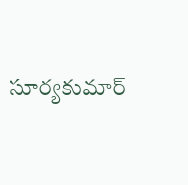సూర్యకుమార్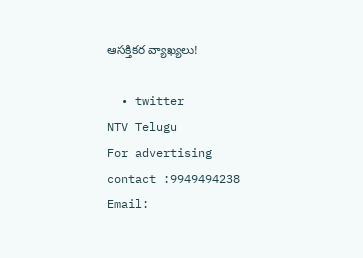ఆసక్తికర వ్యాఖ్యలు!

  • twitter
NTV Telugu
For advertising contact :9949494238
Email: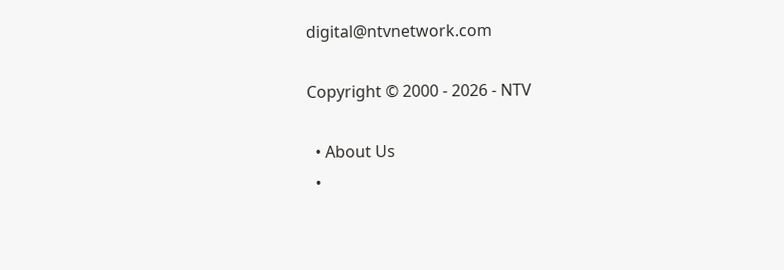digital@ntvnetwork.com

Copyright © 2000 - 2026 - NTV

  • About Us
  •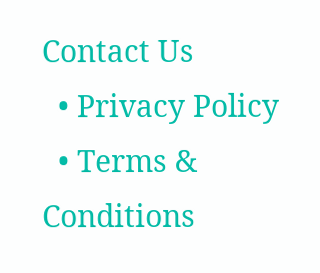Contact Us
  • Privacy Policy
  • Terms & Conditions